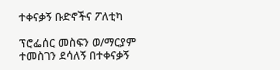ተቀናቃኝ ቡድኖችና ፖለቲካ

ፕሮፌሰር መስፍን ወ/ማርያም
ተመስገን ደሳለኝ በተቀናቃኝ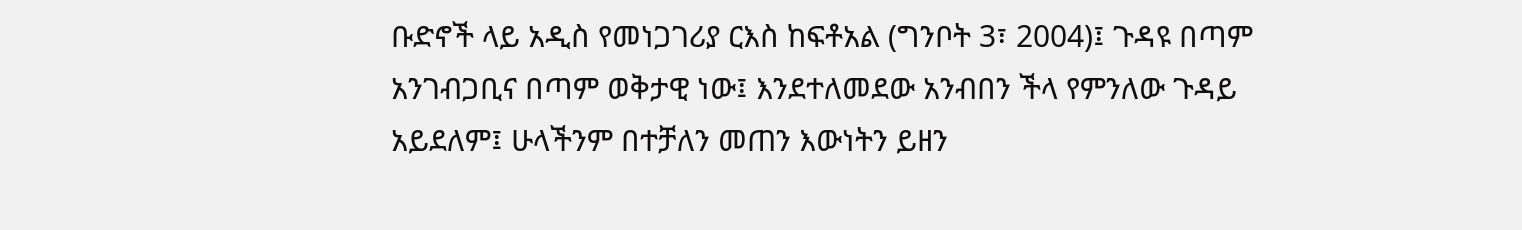ቡድኖች ላይ አዲስ የመነጋገሪያ ርእስ ከፍቶአል (ግንቦት 3፣ 2004)፤ ጉዳዩ በጣም አንገብጋቢና በጣም ወቅታዊ ነው፤ እንደተለመደው አንብበን ችላ የምንለው ጉዳይ አይደለም፤ ሁላችንም በተቻለን መጠን እውነትን ይዘን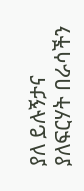ያለ ይሉኝታና ያለፍርሃት በራሳችን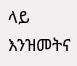ላይ እንዝመትና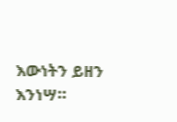እውነትን ይዘን እንነሣ።